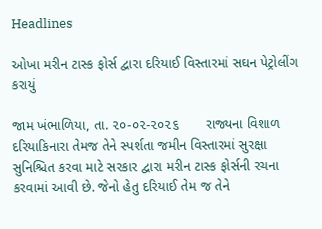Headlines

ઓખા મરીન ટાસ્ક ફોર્સ દ્વારા દરિયાઈ વિસ્તારમાં સઘન પેટ્રોલીંગ કરાયું

જામ ખંભાળિયા, તા. ૨૦-૦૨-૨૦૨૬       રાજ્યના વિશાળ દરિયાકિનારા તેમજ તેને સ્પર્શતા જમીન વિસ્તારમાં સુરક્ષા સુનિશ્ચિત કરવા માટે સરકાર દ્વારા મરીન ટાસ્ક ફોર્સની રચના કરવામાં આવી છે. જેનો હેતુ દરિયાઈ તેમ જ તેને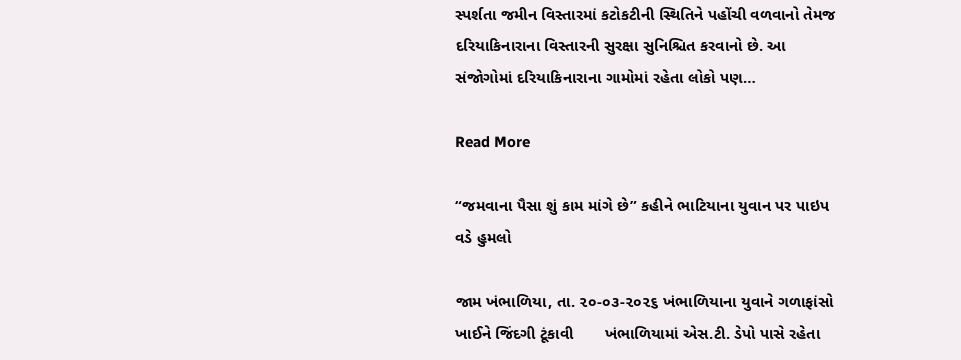સ્પર્શતા જમીન વિસ્તારમાં કટોકટીની સ્થિતિને પહોંચી વળવાનો તેમજ દરિયાકિનારાના વિસ્તારની સુરક્ષા સુનિશ્ચિત કરવાનો છે. આ સંજોગોમાં દરિયાકિનારાના ગામોમાં રહેતા લોકો પણ…

Read More

“જમવાના પૈસા શું કામ માંગે છે” કહીને ભાટિયાના યુવાન પર પાઇપ વડે હુમલો

જામ ખંભાળિયા, તા. ૨૦-૦૩-૨૦૨૬ ખંભાળિયાના યુવાને ગળાફાંસો ખાઈને જિંદગી ટૂંકાવી       ખંભાળિયામાં એસ.ટી. ડેપો પાસે રહેતા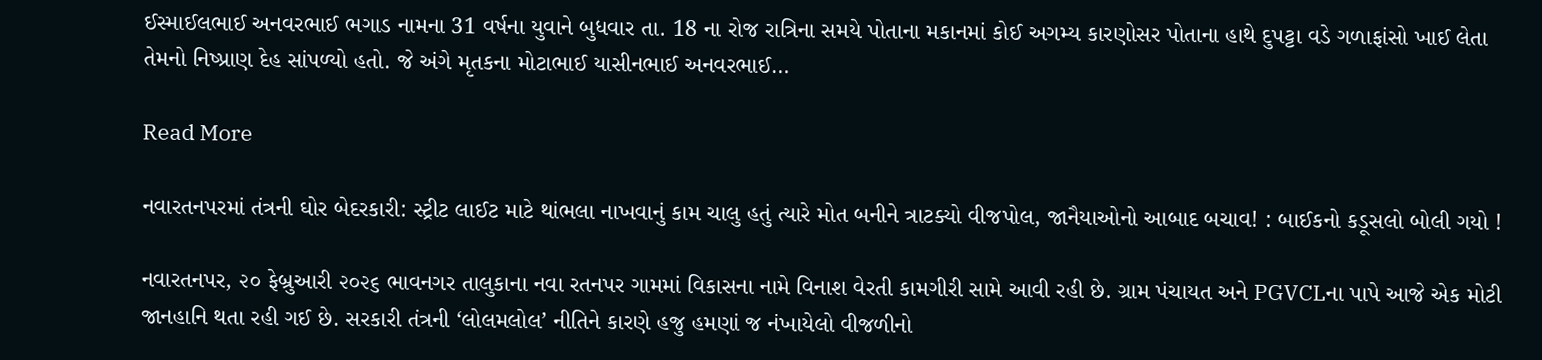ઈસ્માઈલભાઈ અનવરભાઈ ભગાડ નામના 31 વર્ષના યુવાને બુધવાર તા. 18 ના રોજ રાત્રિના સમયે પોતાના મકાનમાં કોઈ અગમ્ય કારણોસર પોતાના હાથે દુપટ્ટા વડે ગળાફાંસો ખાઈ લેતા તેમનો નિષ્પ્રાણ દેહ સાંપળ્યો હતો. જે અંગે મૃતકના મોટાભાઈ યાસીનભાઈ અનવરભાઈ…

Read More

નવારતનપરમાં તંત્રની ઘોર બેદરકારી: સ્ટ્રીટ લાઈટ માટે થાંભલા નાખવાનું કામ ચાલુ હતું ત્યારે મોત બનીને ત્રાટક્યો વીજપોલ, જાનૈયાઓનો આબાદ બચાવ! : બાઈકનો કડૂસલો બોલી ગયો !

નવારતનપર, ૨૦ ફેબ્રુઆરી ૨૦૨૬ ભાવનગર તાલુકાના નવા રતનપર ગામમાં વિકાસના નામે વિનાશ વેરતી કામગીરી સામે આવી રહી છે. ગ્રામ પંચાયત અને PGVCLના પાપે આજે એક મોટી જાનહાનિ થતા રહી ગઈ છે. સરકારી તંત્રની ‘લોલમલોલ’ નીતિને કારણે હજુ હમણાં જ નંખાયેલો વીજળીનો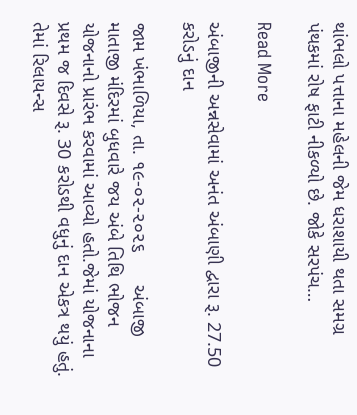થાંભલો પત્તાના મહેલની જેમ ધરાશાયી થતા સમગ્ર પંથકમાં રોષ ફાટી નીકળ્યો છે. જોકે સરપંચ…

Read More

અંબાજીની અન્નસેવામાં અનંત અંબાણી દ્વારા રૂ. 27.50 કરોડનું દાન

જામ ખંભાળિયા, તા. ૧૯-૦૨-૨૦૨૬      અંબાજી માતાજી મંદિરમાં બુધવારે જય અંબે તિથિ ભોજન યોજનાનો પ્રારંભ કરવામાં આવ્યો હતો.જેમાં યોજનાના પ્રથમ જ દિવસે રૂ. 30 કરોડથી વધુનું દાન એકત્ર થયું હતું. તેમાં રિલાયન્સ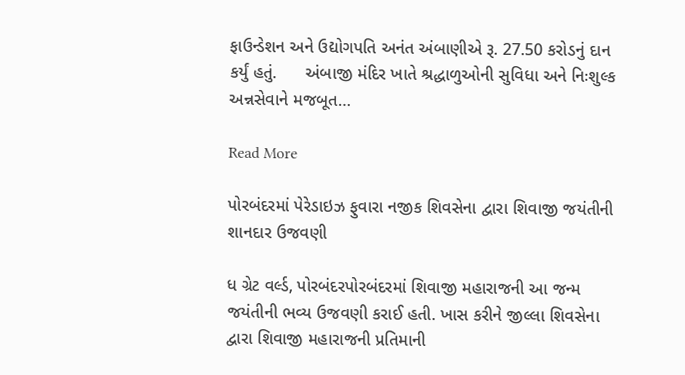ફાઉન્ડેશન અને ઉદ્યોગપતિ અનંત અંબાણીએ રૂ. 27.50 કરોડનું દાન કર્યું હતું.      અંબાજી મંદિર ખાતે શ્રદ્ધાળુઓની સુવિધા અને નિઃશુલ્ક અન્નસેવાને મજબૂત…

Read More

પોરબંદરમાં પેરેડાઇઝ ફુવારા નજીક શિવસેના દ્વારા શિવાજી જયંતીની શાનદાર ઉજવણી

ધ ગ્રેટ વર્લ્ડ, પોરબંદરપોરબંદરમાં શિવાજી મહારાજની આ જન્મ જયંતીની ભવ્ય ઉજવણી કરાઈ હતી. ખાસ કરીને જીલ્લા શિવસેના દ્વારા શિવાજી મહારાજની પ્રતિમાની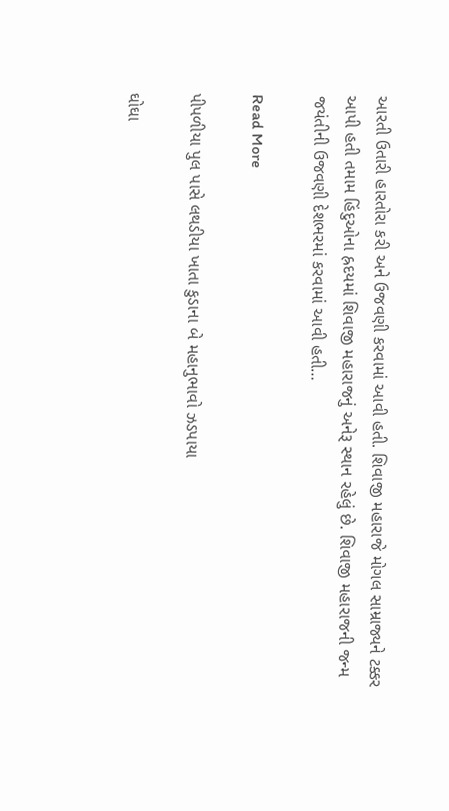આરતી ઉતારી હારતોરા કરી અને ઉજવણી કરવામાં આવી હતી. શિવાજી મહારાજે મોગલ સામ્રાજ્યને ટક્કર આપી હતી તમામ હિંદુઓના હ્રદયમાં શિવાજી મહારાજનું અનેરૂ સ્થાન રહેલું છે. શિવાજી મહારાજની જન્મ જયંતીની ઉજવણી દેશભરમાં કરવામાં આવી હતી…

Read More

પીપળીયા પુલ પાસે લથડીયા‌‌ ખાતા કુડાના બે મહાનુભાવો ઝડપાયા

ઘોઘા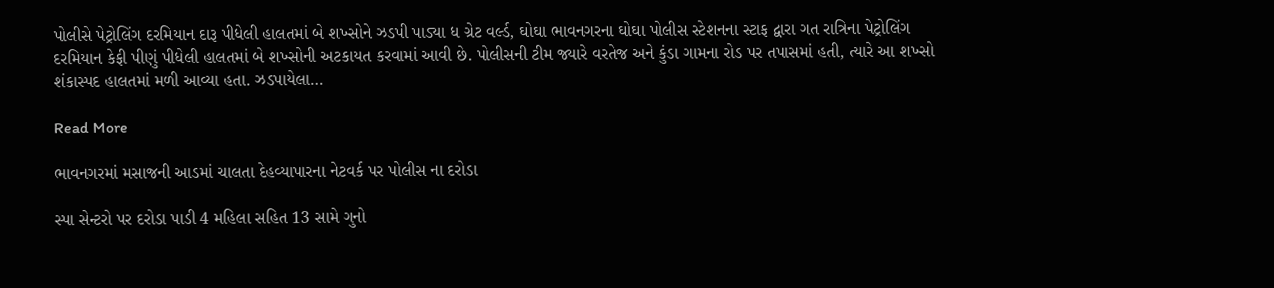પોલીસે પેટ્રોલિંગ દરમિયાન દારૂ પીધેલી હાલતમાં બે શખ્સોને ઝડપી પાડ્યા ધ ગ્રેટ વર્લ્ડ, ઘોઘા ભાવનગરના ઘોઘા પોલીસ સ્ટેશનના સ્ટાફ દ્વારા ગત રાત્રિના પેટ્રોલિંગ દરમિયાન કેફી પીણું પીધેલી હાલતમાં બે શખ્સોની અટકાયત કરવામાં આવી છે. પોલીસની ટીમ જ્યારે વરતેજ અને કુંડા ગામના રોડ પર તપાસમાં હતી, ત્યારે આ શખ્સો શંકાસ્પદ હાલતમાં મળી આવ્યા હતા. ઝડપાયેલા…

Read More

ભાવનગરમાં મસાજની આડમાં ચાલતા દેહવ્યાપારના નેટવર્ક પર પોલીસ ના દરોડા

સ્પા સેન્ટરો પર દરોડા પાડી 4 મહિલા સહિત 13 સામે ગુનો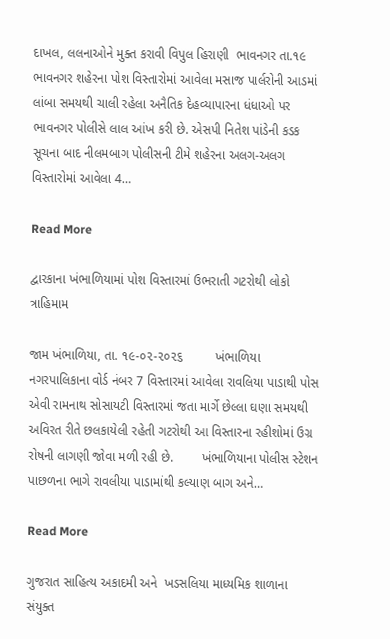દાખલ, લલનાઓને મુક્ત કરાવી વિપુલ હિરાણી  ભાવનગર તા.૧૯ ભાવનગર શહેરના પોશ વિસ્તારોમાં આવેલા મસાજ પાર્લરોની આડમાં લાંબા સમયથી ચાલી રહેલા અનૈતિક દેહવ્યાપારના ધંધાઓ પર ભાવનગર પોલીસે લાલ આંખ કરી છે. એસપી નિતેશ પાંડેની કડક સૂચના બાદ નીલમબાગ પોલીસની ટીમે શહેરના અલગ-અલગ વિસ્તારોમાં આવેલા 4…

Read More

દ્વારકાના ખંભાળિયામાં પોશ વિસ્તારમાં ઉભરાતી ગટરોથી લોકો ત્રાહિમામ

જામ ખંભાળિયા, તા. ૧૯-૦૨-૨૦૨૬         ખંભાળિયા નગરપાલિકાના વોર્ડ નંબર 7 વિસ્તારમાં આવેલા રાવલિયા પાડાથી પોસ એવી રામનાથ સોસાયટી વિસ્તારમાં જતા માર્ગે છેલ્લા ઘણા સમયથી અવિરત રીતે છલકાયેલી રહેતી ગટરોથી આ વિસ્તારના રહીશોમાં ઉગ્ર રોષની લાગણી જોવા મળી રહી છે.        ખંભાળિયાના પોલીસ સ્ટેશન પાછળના ભાગે રાવલીયા પાડામાંથી કલ્યાણ બાગ અને…

Read More

ગુજરાત સાહિત્ય અકાદમી અને  ખડસલિયા માધ્યમિક શાળાના સંયુક્ત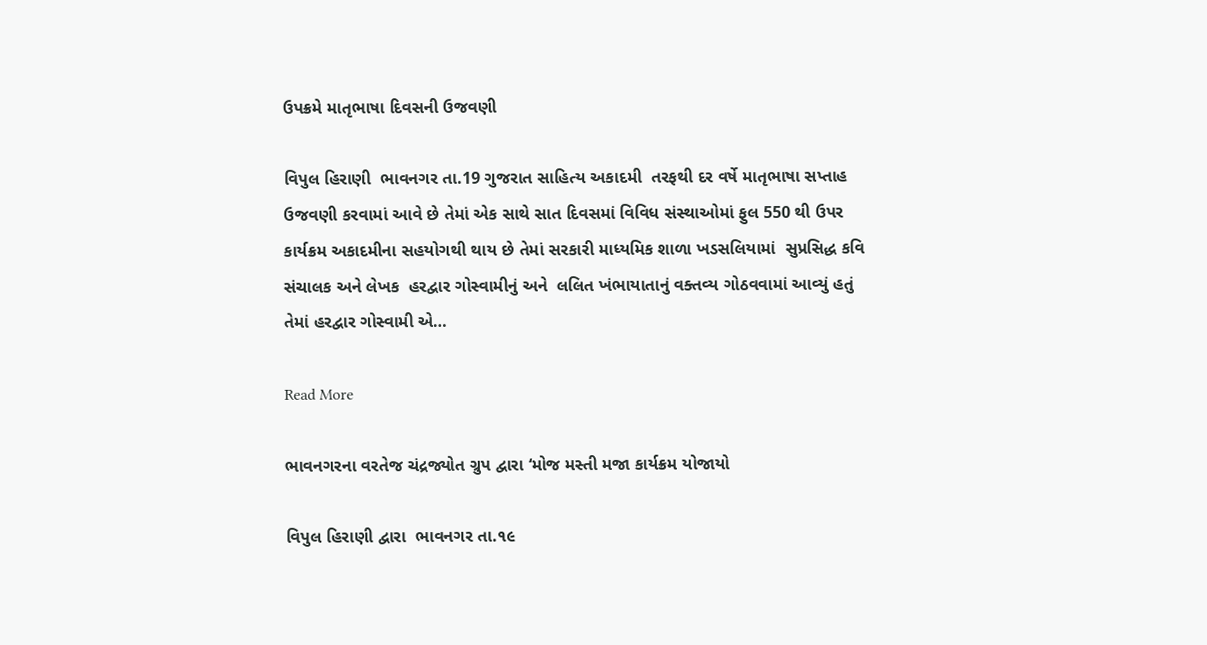ઉપક્રમે માતૃભાષા દિવસની ઉજવણી

વિપુલ હિરાણી  ભાવનગર તા.19 ગુજરાત સાહિત્ય અકાદમી  તરફથી દર વર્ષે માતૃભાષા સપ્તાહ ઉજવણી કરવામાં આવે છે તેમાં એક સાથે સાત દિવસમાં વિવિધ સંસ્થાઓમાં ફુલ 550 થી ઉપર કાર્યક્રમ અકાદમીના સહયોગથી થાય છે તેમાં સરકારી માધ્યમિક શાળા ખડસલિયામાં  સુપ્રસિદ્ધ કવિ સંચાલક અને લેખક  હરદ્વાર ગોસ્વામીનું અને  લલિત ખંભાયાતાનું વક્તવ્ય ગોઠવવામાં આવ્યું હતું તેમાં હરદ્વાર ગોસ્વામી એ…

Read More

ભાવનગરના વરતેજ ચંદ્રજ્યોત ગ્રુપ દ્વારા ‘મોજ મસ્તી મજા કાર્યક્રમ યોજાયો

વિપુલ હિરાણી દ્વારા  ભાવનગર તા.૧૯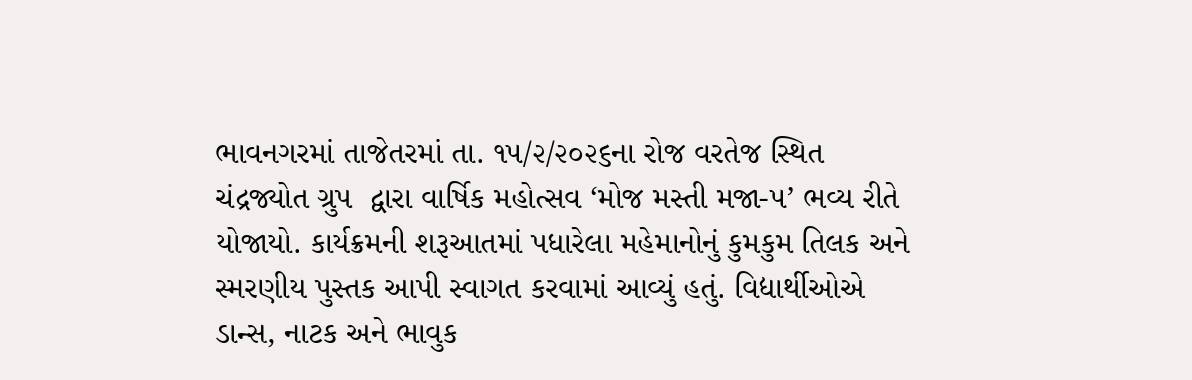ભાવનગરમાં તાજેતરમાં તા. ૧૫/૨/૨૦૨૬ના રોજ વરતેજ સ્થિત ચંદ્રજ્યોત ગ્રુપ  દ્વારા વાર્ષિક મહોત્સવ ‘મોજ મસ્તી મજા-૫’ ભવ્ય રીતે યોજાયો. કાર્યક્રમની શરૂઆતમાં પધારેલા મહેમાનોનું કુમકુમ તિલક અને સ્મરણીય પુસ્તક આપી સ્વાગત કરવામાં આવ્યું હતું. વિદ્યાર્થીઓએ ડાન્સ, નાટક અને ભાવુક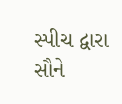સ્પીચ દ્વારા સૌને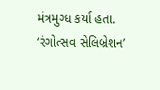મંત્રમુગ્ધ કર્યા હતા. ‘રંગોત્સવ સેલિબ્રેશન’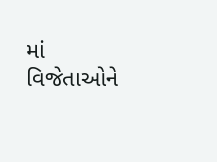માં વિજેતાઓને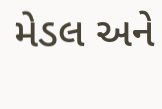મેડલ અને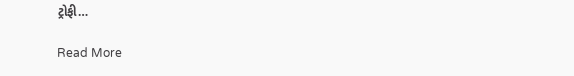ટ્રોફી…

Read More